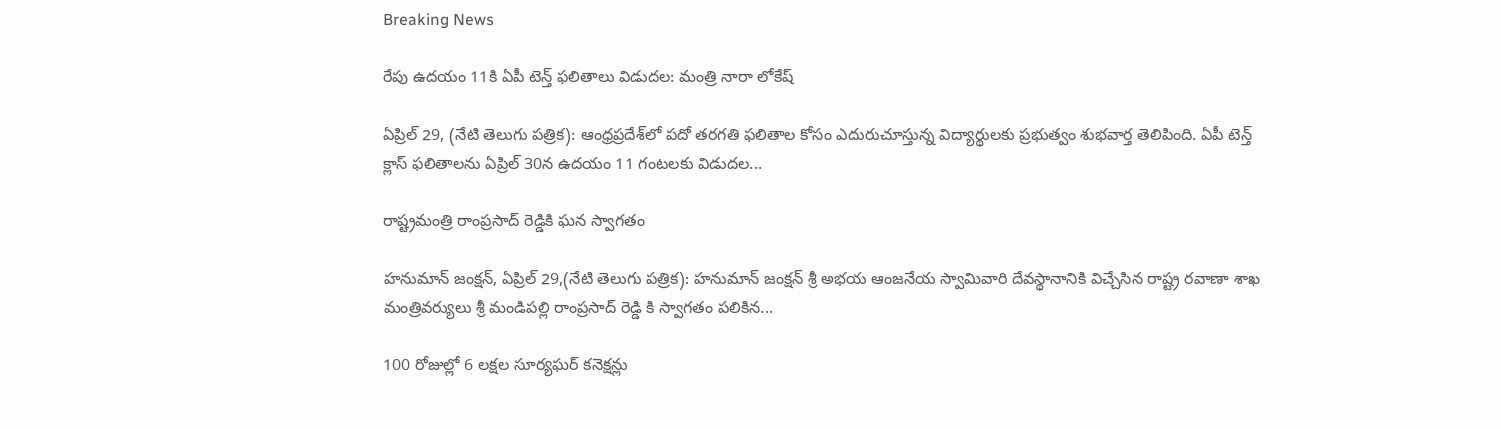Breaking News

రేపు ఉదయం 11కి ఏపీ టెన్త్ ఫలితాలు విడుదల: మంత్రి నారా లోకేష్

ఏప్రిల్ 29, (నేటి తెలుగు పత్రిక): ఆంధ్రప్రదేశ్‌లో పదో తరగతి ఫలితాల కోసం ఎదురుచూస్తున్న విద్యార్థులకు ప్రభుత్వం శుభవార్త తెలిపింది. ఏపీ టెన్త్ క్లాస్ ఫలితాలను ఏప్రిల్ 30న ఉదయం 11 గంటలకు విడుదల...

రాష్ట్రమంత్రి రాంప్రసాద్ రెడ్డికి ఘన స్వాగతం

హనుమాన్ జంక్షన్, ఏప్రిల్ 29,(నేటి తెలుగు పత్రిక): హనుమాన్ జంక్షన్ శ్రీ అభయ ఆంజనేయ స్వామివారి దేవస్థానానికి విచ్చేసిన రాష్ట్ర రవాణా శాఖ మంత్రివర్యులు శ్రీ మండిపల్లి రాంప్రసాద్ రెడ్డి కి స్వాగతం పలికిన...

100 రోజుల్లో 6 లక్షల సూర్యఘర్ కనెక్షన్లు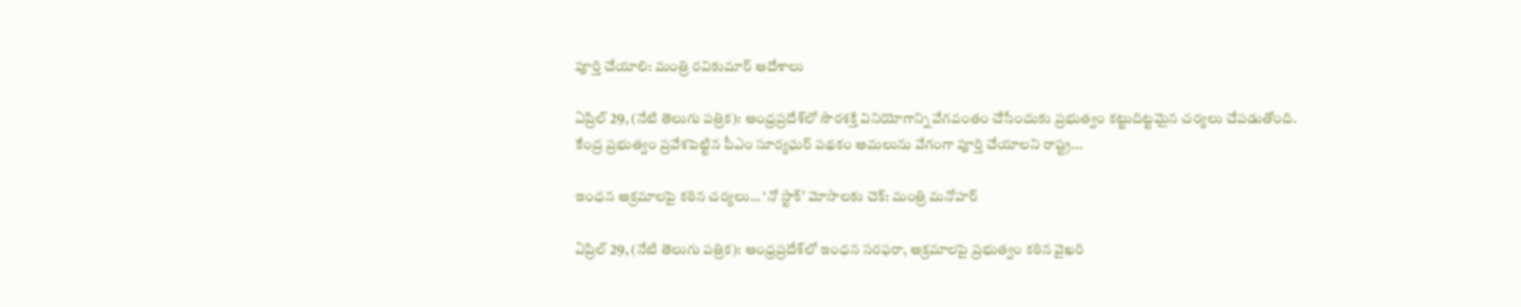పూర్తి చేయాలి: మంత్రి రవికుమార్ ఆదేశాలు

ఏప్రిల్ 29, (నేటి తెలుగు పత్రిక): ఆంధ్రప్రదేశ్‌లో సౌరశక్తి వినియోగాన్ని వేగవంతం చేసేందుకు ప్రభుత్వం కట్టుదిట్టమైన చర్యలు చేపడుతోంది. కేంద్ర ప్రభుత్వం ప్రవేశపెట్టిన పీఎం సూర్యఘర్ పథకం అమలును వేగంగా పూర్తి చేయాలని రాష్ట్ర...

ఇంధన అక్రమాలపై కఠిన చర్యలు… ‘నో స్టాక్’ మోసాలకు చెక్: మంత్రి మనోహర్

ఏప్రిల్ 29, (నేటి తెలుగు పత్రిక): ఆంధ్రప్రదేశ్‌లో ఇంధన సరఫరా, అక్రమాలపై ప్రభుత్వం కఠిన వైఖరి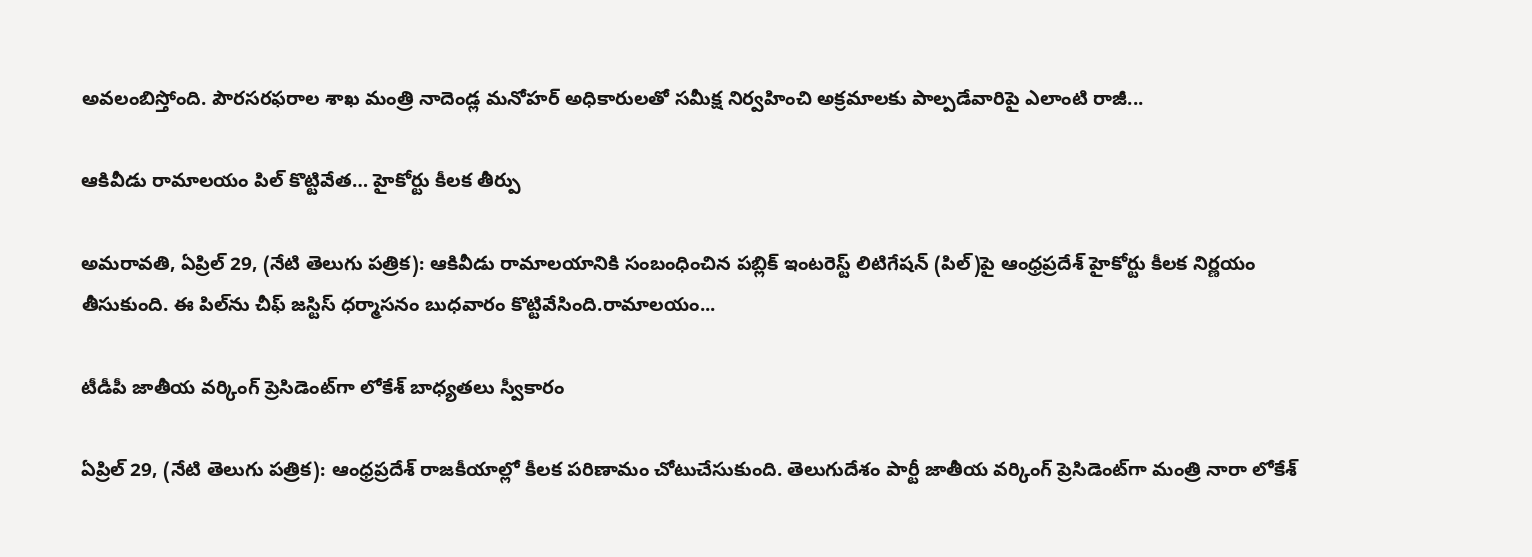అవలంబిస్తోంది. పౌరసరఫరాల శాఖ మంత్రి నాదెండ్ల మనోహర్ అధికారులతో సమీక్ష నిర్వహించి అక్రమాలకు పాల్పడేవారిపై ఎలాంటి రాజీ...

ఆకివీడు రామాలయం పిల్‌ కొట్టివేత… హైకోర్టు కీలక తీర్పు

అమరావతి, ఏప్రిల్ 29, (నేటి తెలుగు పత్రిక): ఆకివీడు రామాలయానికి సంబంధించిన పబ్లిక్ ఇంటరెస్ట్ లిటిగేషన్ (పిల్)పై ఆంధ్రప్రదేశ్ హైకోర్టు కీలక నిర్ణయం తీసుకుంది. ఈ పిల్‌ను చీఫ్ జస్టిస్ ధర్మాసనం బుధవారం కొట్టివేసింది.రామాలయం...

టీడీపీ జాతీయ వర్కింగ్ ప్రెసిడెంట్‌గా లోకేశ్ బాధ్యతలు స్వీకారం

ఏప్రిల్ 29, (నేటి తెలుగు పత్రిక): ఆంధ్రప్రదేశ్ రాజకీయాల్లో కీలక పరిణామం చోటుచేసుకుంది. తెలుగుదేశం పార్టీ జాతీయ వర్కింగ్ ప్రెసిడెంట్‌గా మంత్రి నారా లోకేశ్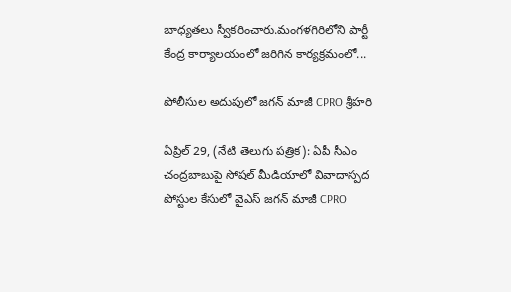బాధ్యతలు స్వీకరించారు.మంగళగిరిలోని పార్టీ కేంద్ర కార్యాలయంలో జరిగిన కార్యక్రమంలో...

పోలీసుల అదుపులో జగన్ మాజీ CPRO శ్రీహరి

ఏప్రిల్ 29, (నేటి తెలుగు పత్రిక): ఏపీ సీఎం చంద్రబాబుపై సోషల్ మీడియాలో వివాదాస్పద పోస్టుల కేసులో వైఎస్ జగన్ మాజీ CPRO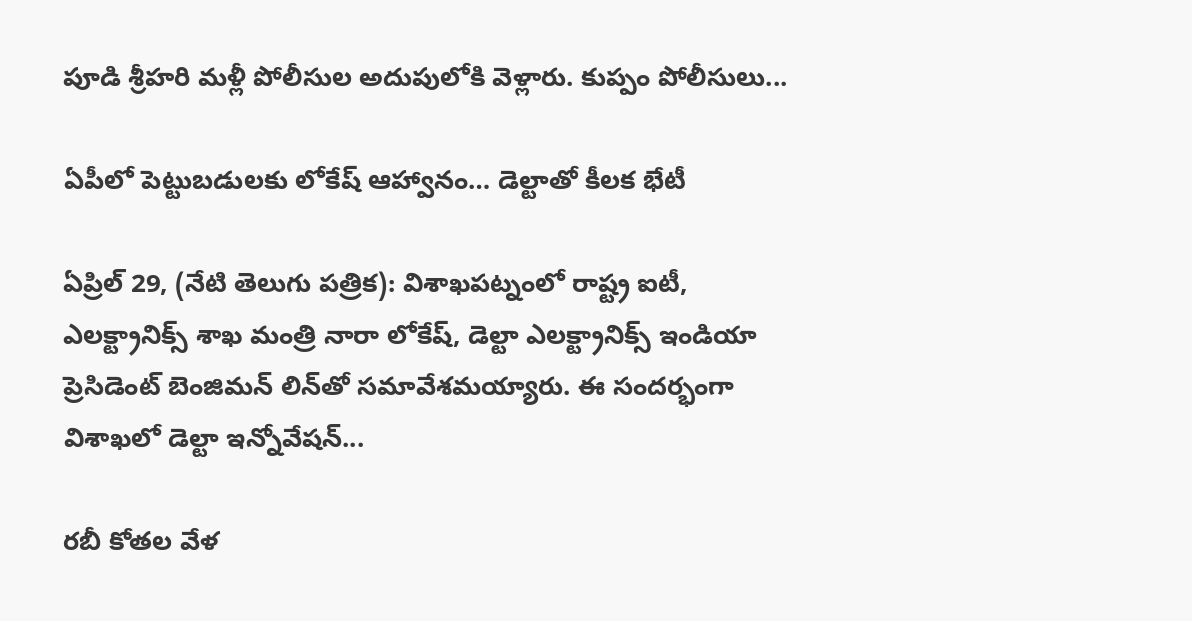పూడి శ్రీహరి మళ్లీ పోలీసుల అదుపులోకి వెళ్లారు. కుప్పం పోలీసులు...

ఏపీలో పెట్టుబడులకు లోకేష్ ఆహ్వానం… డెల్టాతో కీలక భేటీ

ఏప్రిల్ 29, (నేటి తెలుగు పత్రిక): విశాఖపట్నంలో రాష్ట్ర ఐటీ, ఎలక్ట్రానిక్స్ శాఖ మంత్రి నారా లోకేష్, డెల్టా ఎలక్ట్రానిక్స్ ఇండియా ప్రెసిడెంట్ బెంజిమన్ లిన్‌తో సమావేశమయ్యారు. ఈ సందర్భంగా విశాఖలో డెల్టా ఇన్నోవేషన్...

రబీ కోతల వేళ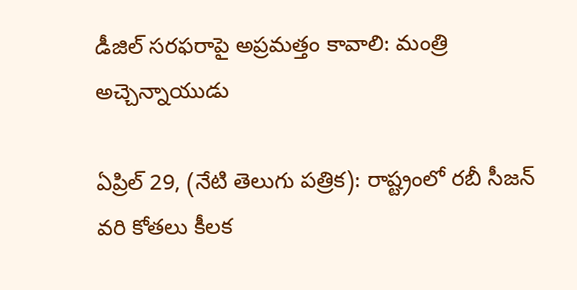డీజిల్ సరఫరాపై అప్రమత్తం కావాలి: మంత్రి అచ్చెన్నాయుడు

ఏప్రిల్ 29, (నేటి తెలుగు పత్రిక): రాష్ట్రంలో రబీ సీజన్ వరి కోతలు కీలక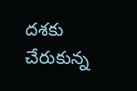దశకు చేరుకున్న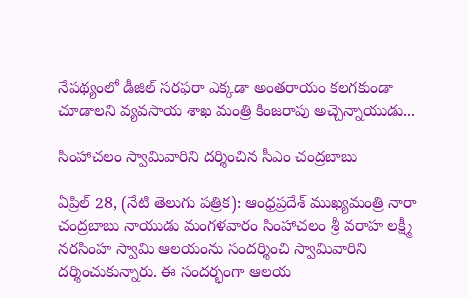నేపథ్యంలో డీజిల్ సరఫరా ఎక్కడా అంతరాయం కలగకుండా చూడాలని వ్యవసాయ శాఖ మంత్రి కింజరాపు అచ్చెన్నాయుడు...

సింహాచలం స్వామివారిని దర్శించిన సీఎం చంద్రబాబు

ఏప్రిల్ 28, (నేటి తెలుగు పత్రిక): ఆంధ్రప్రదేశ్ ముఖ్యమంత్రి నారా చంద్రబాబు నాయుడు మంగళవారం సింహాచలం శ్రీ వరాహ లక్ష్మీ నరసింహ స్వామి ఆలయంను సందర్శించి స్వామివారిని దర్శించుకున్నారు. ఈ సందర్భంగా ఆలయ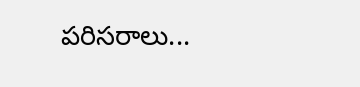పరిసరాలు...